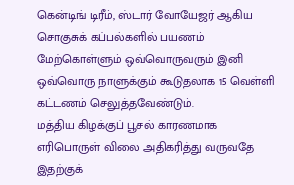கென்டிங் டிரீம், ஸ்டார் வோயேஜர் ஆகிய சொகுசுக் கப்பல்களில் பயணம் மேற்கொள்ளும் ஒவ்வொருவரும் இனி ஒவ்வொரு நாளுக்கும் கூடுதலாக 15 வெள்ளி கட்டணம் செலுத்தவேண்டும்.
மத்திய கிழக்குப் பூசல் காரணமாக எரிபொருள் விலை அதிகரித்து வருவதே இதற்குக்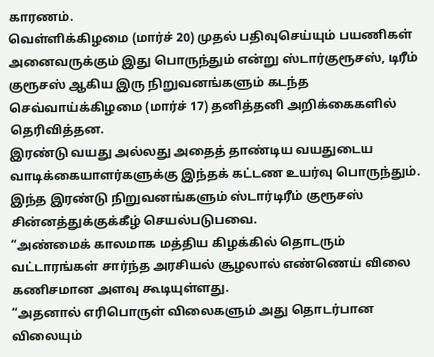காரணம்.
வெள்ளிக்கிழமை (மார்ச் 20) முதல் பதிவுசெய்யும் பயணிகள் அனைவருக்கும் இது பொருந்தும் என்று ஸ்டார்குரூசஸ், டிரீம் குரூசஸ் ஆகிய இரு நிறுவனங்களும் கடந்த செவ்வாய்க்கிழமை (மார்ச் 17) தனித்தனி அறிக்கைகளில் தெரிவித்தன.
இரண்டு வயது அல்லது அதைத் தாண்டிய வயதுடைய வாடிக்கையாளர்களுக்கு இந்தக் கட்டண உயர்வு பொருந்தும்.
இந்த இரண்டு நிறுவனங்களும் ஸ்டார்டிரீம் குரூசஸ் சின்னத்துக்குக்கீழ் செயல்படுபவை.
“அண்மைக் காலமாக மத்திய கிழக்கில் தொடரும் வட்டாரங்கள் சார்ந்த அரசியல் சூழலால் எண்ணெய் விலை கணிசமான அளவு கூடியுள்ளது.
“அதனால் எரிபொருள் விலைகளும் அது தொடர்பான விலையும்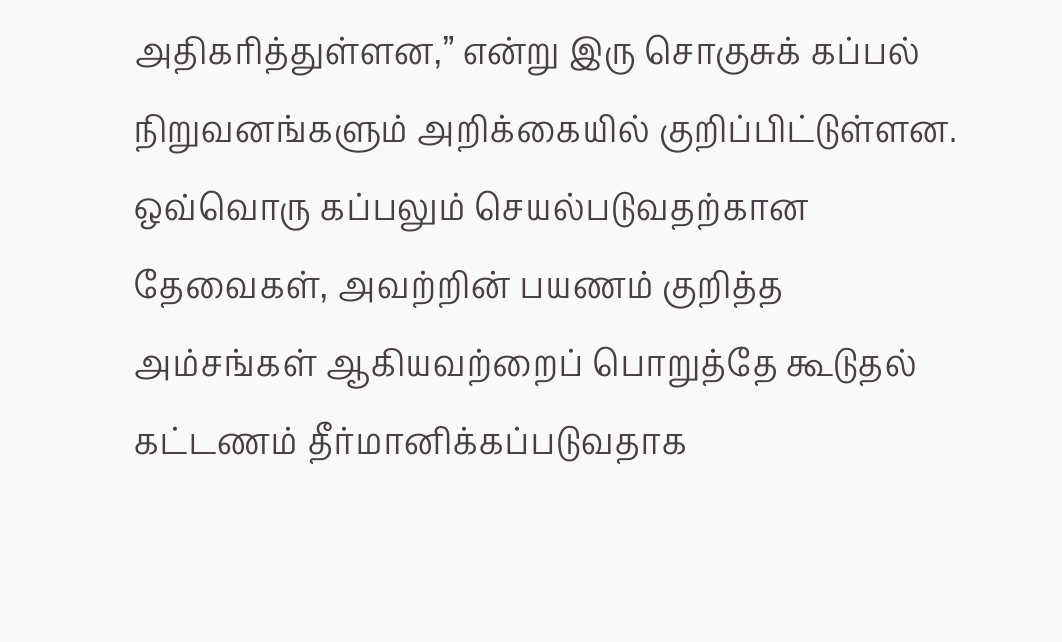அதிகரித்துள்ளன,” என்று இரு சொகுசுக் கப்பல் நிறுவனங்களும் அறிக்கையில் குறிப்பிட்டுள்ளன.
ஒவ்வொரு கப்பலும் செயல்படுவதற்கான தேவைகள், அவற்றின் பயணம் குறித்த அம்சங்கள் ஆகியவற்றைப் பொறுத்தே கூடுதல் கட்டணம் தீர்மானிக்கப்படுவதாக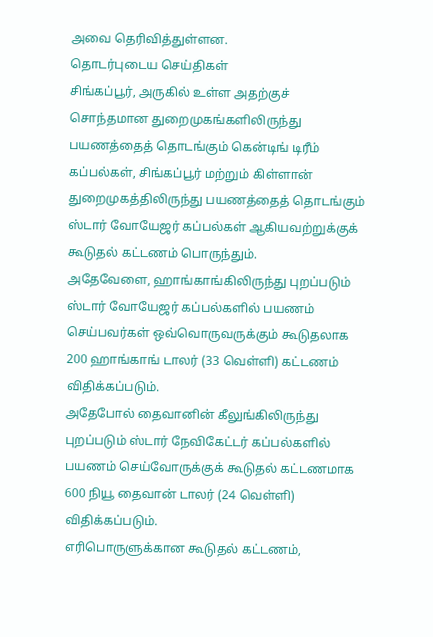அவை தெரிவித்துள்ளன.
தொடர்புடைய செய்திகள்
சிங்கப்பூர், அருகில் உள்ள அதற்குச் சொந்தமான துறைமுகங்களிலிருந்து பயணத்தைத் தொடங்கும் கென்டிங் டிரீம் கப்பல்கள், சிங்கப்பூர் மற்றும் கிள்ளான் துறைமுகத்திலிருந்து பயணத்தைத் தொடங்கும் ஸ்டார் வோயேஜர் கப்பல்கள் ஆகியவற்றுக்குக் கூடுதல் கட்டணம் பொருந்தும்.
அதேவேளை, ஹாங்காங்கிலிருந்து புறப்படும் ஸ்டார் வோயேஜர் கப்பல்களில் பயணம் செய்பவர்கள் ஒவ்வொருவருக்கும் கூடுதலாக 200 ஹாங்காங் டாலர் (33 வெள்ளி) கட்டணம் விதிக்கப்படும்.
அதேபோல் தைவானின் கீலுங்கிலிருந்து புறப்படும் ஸ்டார் நேவிகேட்டர் கப்பல்களில் பயணம் செய்வோருக்குக் கூடுதல் கட்டணமாக 600 நியூ தைவான் டாலர் (24 வெள்ளி) விதிக்கப்படும்.
எரிபொருளுக்கான கூடுதல் கட்டணம்,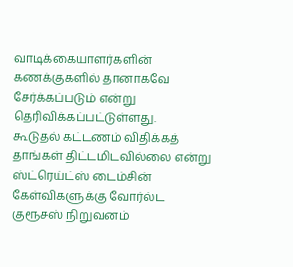வாடிக்கையாளர்களின் கணக்குகளில் தானாகவே சேர்க்கப்படும் என்று தெரிவிக்கப்பட்டுள்ளது.
கூடுதல் கட்டணம் விதிக்கத் தாங்கள் திட்டமிடவில்லை என்று ஸ்ட்ரெய்ட்ஸ் டைம்சின் கேள்விகளுக்கு வோர்ல்ட குரூசஸ் நிறுவனம்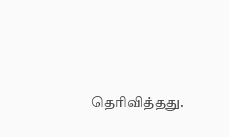தெரிவித்தது.